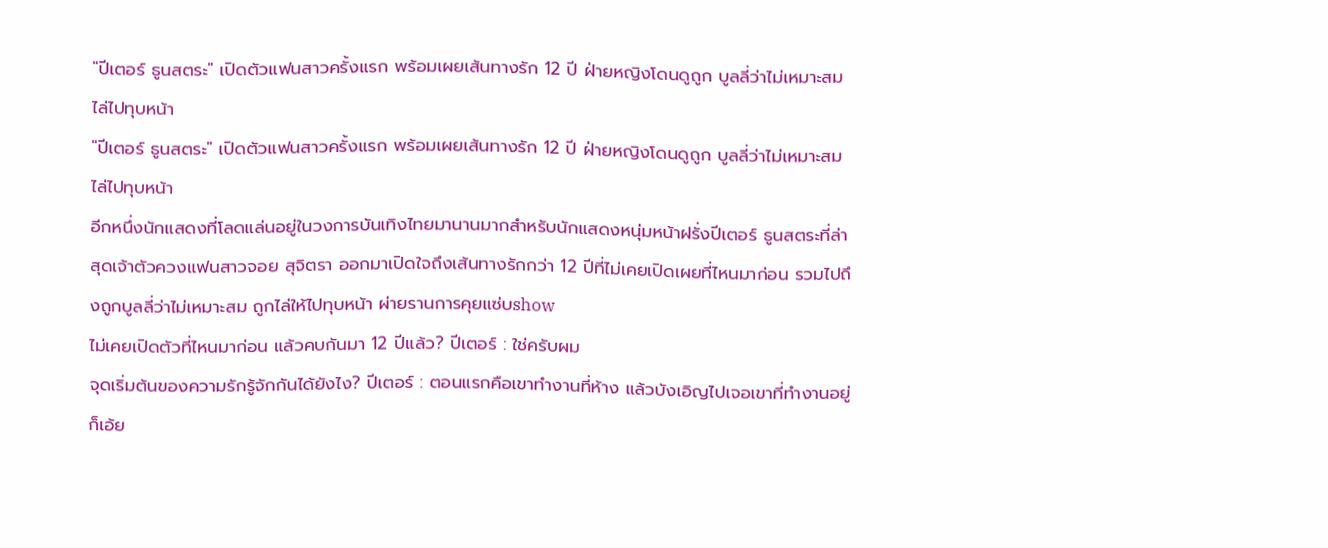"ปีเตอร์ ธูนสตระ" เปิดตัวแฟนสาวครั้งแรก พร้อมเผยเส้นทางรัก 12 ปี ฝ่ายหญิงโดนดูถูก บูลลี่ว่าไม่เหมาะสม ไล่ไปทุบหน้า
"ปีเตอร์ ธูนสตระ" เปิดตัวแฟนสาวครั้งแรก พร้อมเผยเส้นทางรัก 12 ปี ฝ่ายหญิงโดนดูถูก บูลลี่ว่าไม่เหมาะสม ไล่ไปทุบหน้า
อีกหนึ่งนักแสดงที่โลดแล่นอยู่ในวงการบันเทิงไทยมานานมากสำหรับนักแสดงหนุ่มหน้าฝรั่งปีเตอร์ ธูนสตระที่ล่าสุดเจ้าตัวควงแฟนสาวจอย สุจิตรา ออกมาเปิดใจถึงเส้นทางรักกว่า 12 ปีที่ไม่เคยเปิดเผยที่ไหนมาก่อน รวมไปถึงถูกบูลลี่ว่าไม่เหมาะสม ถูกไล่ให้ไปทุบหน้า ผ่ายรานการคุยแซ่บshow
ไม่เคยเปิดตัวที่ไหนมาก่อน แล้วคบกันมา 12 ปีแล้ว? ปีเตอร์ : ใช่ครับผม
จุดเริ่มต้นของความรักรู้จักกันได้ยังไง? ปีเตอร์ : ตอนแรกคือเขาทำงานที่ห้าง แล้วบังเอิญไปเจอเขาที่ทำงานอยู่ ก็เอ้ย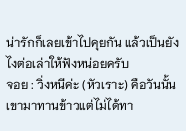น่ารักก็เลยเข้าไปคุยกัน แล้วเป็นยังไงต่อเล่าให้ฟังหน่อยครับ
จอย : วิ่งหนีค่ะ (หัวเราะ) คือวันนั้นเขามาทานข้าวแต่ไม่ได้ทา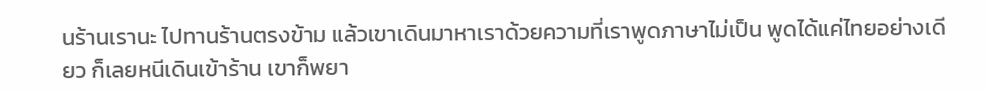นร้านเรานะ ไปทานร้านตรงข้าม แล้วเขาเดินมาหาเราด้วยความที่เราพูดภาษาไม่เป็น พูดได้แค่ไทยอย่างเดียว ก็เลยหนีเดินเข้าร้าน เขาก็พยา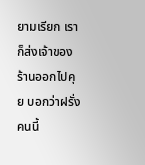ยามเรียก เราก็ส่งเจ้าของร้านออกไปคุย บอกว่าฝรั่งคนนี้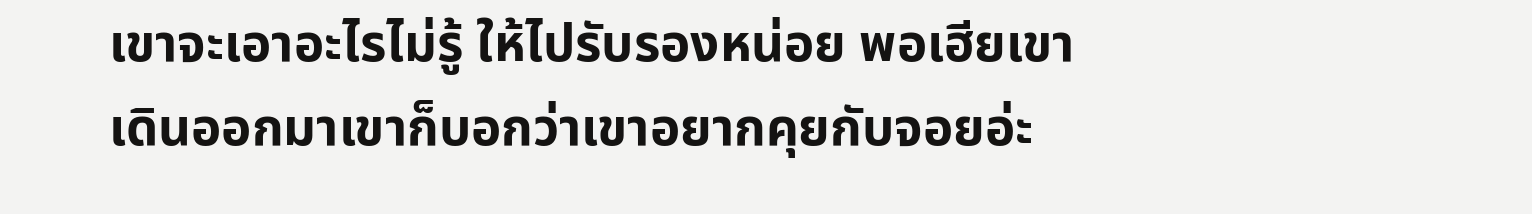เขาจะเอาอะไรไม่รู้ ให้ไปรับรองหน่อย พอเฮียเขาเดินออกมาเขาก็บอกว่าเขาอยากคุยกับจอยอ่ะ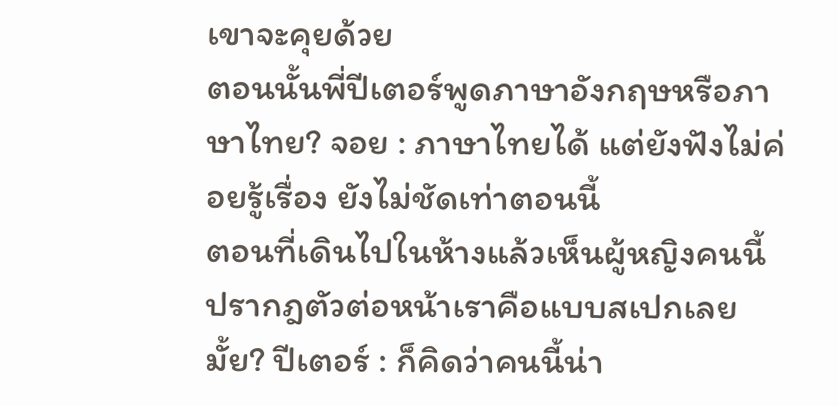เขาจะคุยด้วย
ตอนนั้นพี่ปีเตอร์พูดภาษาอังกฤษหรือภาษาไทย? จอย : ภาษาไทยได้ แต่ยังฟังไม่ค่อยรู้เรื่อง ยังไม่ชัดเท่าตอนนี้
ตอนที่เดินไปในห้างแล้วเห็นผู้หญิงคนนี้ปรากฎตัวต่อหน้าเราคือแบบสเปกเลยมั้ย? ปีเตอร์ : ก็คิดว่าคนนี้น่า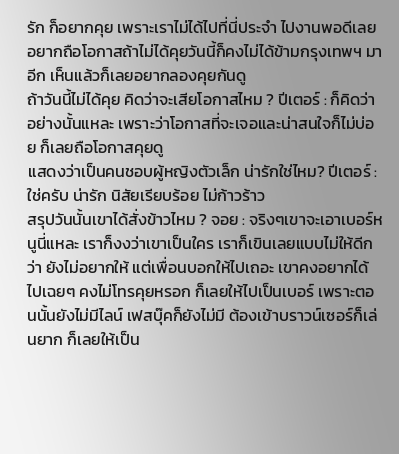รัก ก็อยากคุย เพราะเราไม่ได้ไปที่นี่ประจำ ไปงานพอดีเลยอยากถือโอกาสถ้าไม่ได้คุยวันนี้ก็คงไม่ได้ข้ามกรุงเทพฯ มาอีก เห็นแล้วก็เลยอยากลองคุยกันดู
ถ้าวันนี้ไม่ได้คุย คิดว่าจะเสียโอกาสไหม ? ปีเตอร์ : ก็คิดว่าอย่างนั้นแหละ เพราะว่าโอกาสที่จะเจอและน่าสนใจก็ไม่บ่อย ก็เลยถือโอกาสคุยดู
แสดงว่าเป็นคนชอบผู้หญิงตัวเล็ก น่ารักใช่ไหม? ปีเตอร์ : ใช่ครับ น่ารัก นิสัยเรียบร้อย ไม่ก้าวร้าว
สรุปวันนั้นเขาได้สั่งข้าวไหม ? จอย : จริงๆเขาจะเอาเบอร์หนูนี่แหละ เราก็งงว่าเขาเป็นใคร เราก็เขินเลยแบบไม่ให้ดีกว่า ยังไม่อยากให้ แต่เพื่อนบอกให้ไปเถอะ เขาคงอยากได้ไปเฉยๆ คงไม่โทรคุยหรอก ก็เลยให้ไปเป็นเบอร์ เพราะตอนนั้นยังไม่มีไลน์ เฟสบุ๊คก็ยังไม่มี ต้องเข้าบราวน์เซอร์ก็เล่นยาก ก็เลยให้เป็น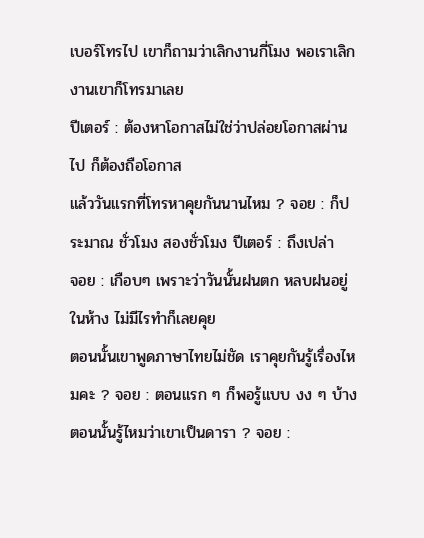เบอร์โทรไป เขาก็ถามว่าเลิกงานกี่โมง พอเราเลิกงานเขาก็โทรมาเลย
ปีเตอร์ : ต้องหาโอกาสไม่ใช่ว่าปล่อยโอกาสผ่านไป ก็ต้องถือโอกาส
แล้ววันแรกที่โทรหาคุยกันนานไหม ? จอย : ก็ประมาณ ชั่วโมง สองชั่วโมง ปีเตอร์ : ถึงเปล่า
จอย : เกือบๆ เพราะว่าวันนั้นฝนตก หลบฝนอยู่ในห้าง ไม่มีไรทำก็เลยคุย
ตอนนั้นเขาพูดภาษาไทยไม่ชัด เราคุยกันรู้เรื่องไหมคะ ? จอย : ตอนแรก ๆ ก็พอรู้แบบ งง ๆ บ้าง
ตอนนั้นรู้ไหมว่าเขาเป็นดารา ? จอย :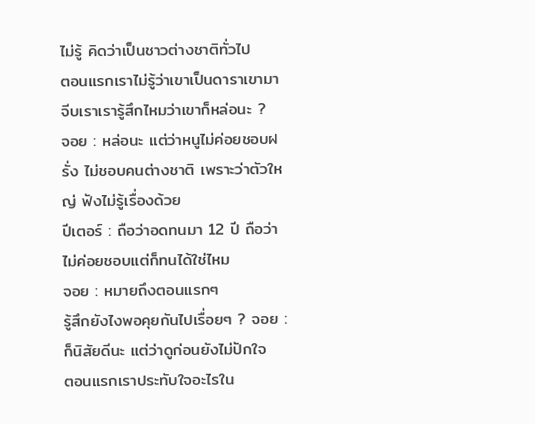ไม่รู้ คิดว่าเป็นชาวต่างชาติทั่วไป
ตอนแรกเราไม่รู้ว่าเขาเป็นดาราเขามาจีบเราเรารู้สึกไหมว่าเขาก็หล่อนะ ?
จอย : หล่อนะ แต่ว่าหนูไม่ค่อยชอบฝรั่ง ไม่ชอบคนต่างชาติ เพราะว่าตัวใหญ่ ฟังไม่รู้เรื่องด้วย
ปีเตอร์ : ถือว่าอดทนมา 12 ปี ถือว่าไม่ค่อยชอบแต่ก็ทนได้ใช่ไหม
จอย : หมายถึงตอนแรกๆ
รู้สึกยังไงพอคุยกันไปเรื่อยๆ ? จอย : ก็นิสัยดีนะ แต่ว่าดูก่อนยังไม่ปักใจ
ตอนแรกเราประทับใจอะไรใน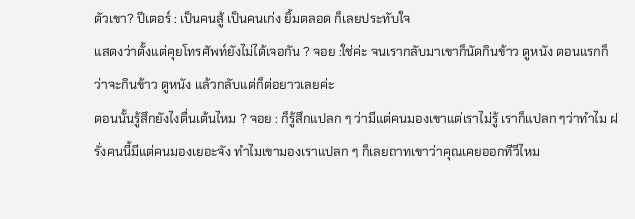ตัวเขา? ปีเตอร์ : เป็นคนสู้ เป็นคนเก่ง ยิ้มตลอด ก็เลยประทับใจ
แสดงว่าตั้งแต่คุยโทรศัพท์ยังไม่ได้เจอกัน ? จอย :ใช่ค่ะ จนเรากลับมาเขาก็นัดกินข้าว ดูหนัง ตอนแรกก็ว่าจะกินข้าว ดูหนัง แล้วกลับแต่ก็ต่อยาวเลยค่ะ
ตอนนั้นรู้สึกยังไงตื่นเต้นไหม ? จอย : ก็รู้สึกแปลก ๆ ว่ามีแต่คนมองเขาแต่เราไม่รู้ เราก็แปลก ๆว่าทำไม ฝรั่งคนนี้มีแต่คนมองเยอะจัง ทำไมเขามองเราแปลก ๆ ก็เลยถาทเขาว่าคุณเคยออกทีวีไหม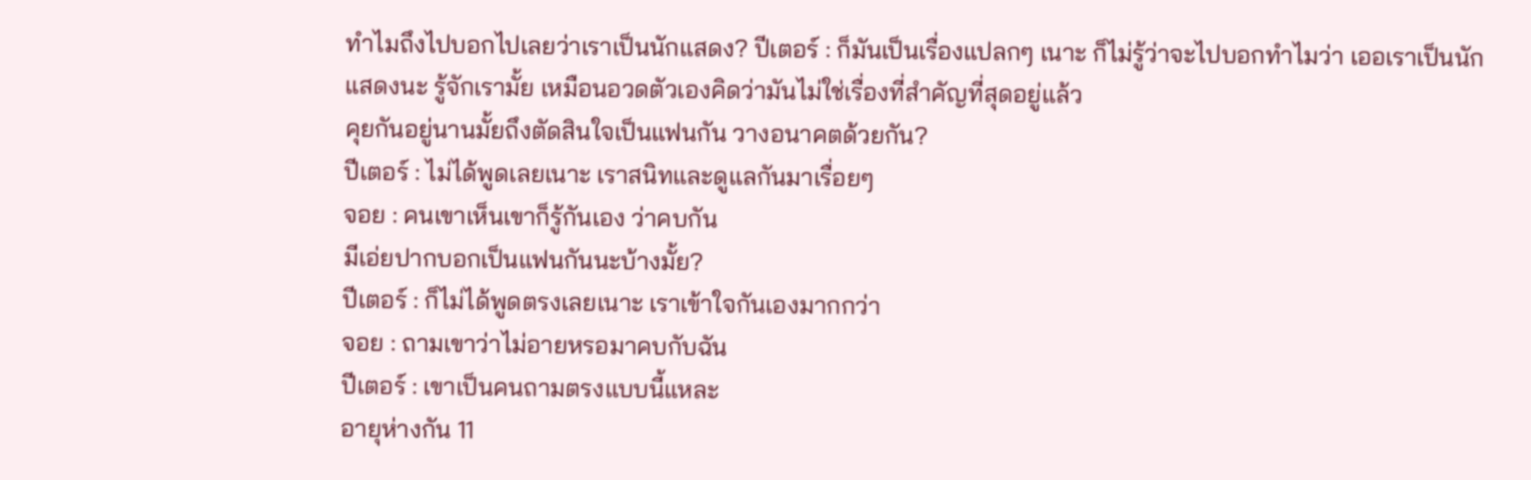ทำไมถึงไปบอกไปเลยว่าเราเป็นนักแสดง? ปีเตอร์ : ก็มันเป็นเรื่องแปลกๆ เนาะ ก็ไม่รู้ว่าจะไปบอกทำไมว่า เออเราเป็นนักแสดงนะ รู้จักเรามั้ย เหมือนอวดตัวเองคิดว่ามันไม่ใช่เรื่องที่สำคัญที่สุดอยู่แล้ว
คุยกันอยู่นานมั้ยถึงตัดสินใจเป็นแฟนกัน วางอนาคตด้วยกัน?
ปีเตอร์ : ไม่ได้พูดเลยเนาะ เราสนิทและดูแลกันมาเรื่อยๆ
จอย : คนเขาเห็นเขาก็รู้กันเอง ว่าคบกัน
มีเอ่ยปากบอกเป็นแฟนกันนะบ้างมั้ย?
ปีเตอร์ : ก็ไม่ได้พูดตรงเลยเนาะ เราเข้าใจกันเองมากกว่า
จอย : ถามเขาว่าไม่อายหรอมาคบกับฉัน
ปีเตอร์ : เขาเป็นคนถามตรงแบบนี้แหละ
อายุห่างกัน 11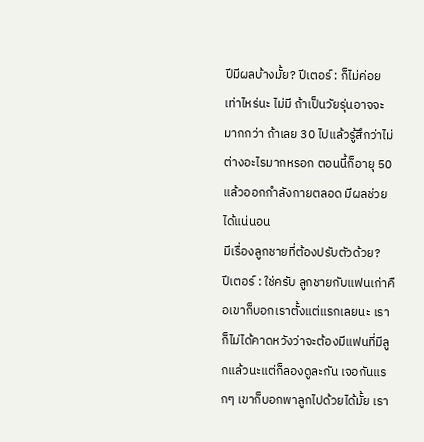ปีมีผลบ้างมั้ย? ปีเตอร์ : ก็ไม่ค่อยเท่าไหร่นะ ไม่มี ถ้าเป็นวัยรุ่นอาจจะมากกว่า ถ้าเลย 30 ไปแล้วรู้สึกว่าไม่ต่างอะไรมากหรอก ตอนนี้ก็อายุ 50 แล้วออกกำลังกายตลอด มีผลช่วยได้แน่นอน
มีเรื่องลูกชายที่ต้องปรับตัวด้วย?
ปีเตอร์ : ใช่ครับ ลูกชายกับแฟนเก่าคือเขาก็บอกเราตั้งแต่แรกเลยนะ เราก็ไม่ได้คาดหวังว่าจะต้องมีแฟนที่มีลูกแล้วนะแต่ก็ลองดูละกัน เจอกันแรกๆ เขาก็บอกพาลูกไปด้วยได้มั้ย เรา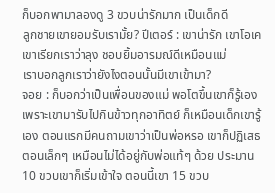ก็บอกพามาลองดู 3 ขวบน่ารักมาก เป็นเด็กดี
ลูกชายเขายอมรับเรามั้ย? ปีเตอร์ : เขาน่ารัก เขาโอเค เขาเรียกเราว่าลุง ชอบยิ้มอารมณ์ดีเหมือนแม่
เราบอกลูกเราว่ายังไงตอนนั้นมีเขาเข้ามา?
จอย : ก็บอกว่าเป็นเพื่อนของแม่ พอโตขึ้นเขาก็รู้เอง เพราะเขามารับไปกินข้าวทุกอาทิตย์ ก็เหมือนเด็กเขารู้เอง ตอนแรกมีคนถามเขาว่าเป็นพ่อหรอ เขาก็ปฏิเสธ ตอนเล็กๆ เหมือนไม่ได้อยู่กับพ่อแท้ๆ ด้วย ประมาน 10 ขวบเขาก็เริ่มเข้าใจ ตอนนี้เขา 15 ขวบ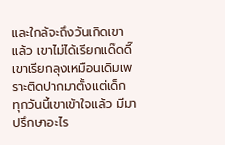และใกล้จะถึงวันเกิดเขาแล้ว เขาไม่ได้เรียกแด๊ดดี๊เขาเรียกลุงเหมือนเดิมเพราะติดปากมาตั้งแต่เด็ก
ทุกวันนี้เขาเข้าใจแล้ว มีมาปรึกษาอะไร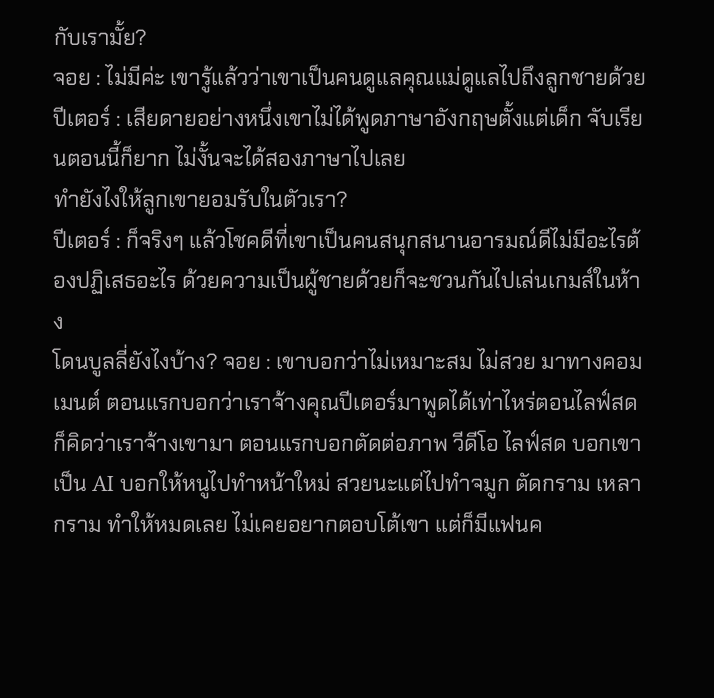กับเรามั้ย?
จอย : ไม่มีค่ะ เขารู้แล้วว่าเขาเป็นคนดูแลคุณแม่ดูแลไปถึงลูกชายด้วย
ปีเตอร์ : เสียดายอย่างหนึ่งเขาไม่ได้พูดภาษาอังกฤษตั้งแต่เด็ก จับเรียนตอนนี้ก็ยาก ไม่งั้นจะได้สองภาษาไปเลย
ทำยังไงให้ลูกเขายอมรับในตัวเรา?
ปีเตอร์ : ก็จริงๆ แล้วโชคดีที่เขาเป็นคนสนุกสนานอารมณ์ดีไม่มีอะไรต้องปฏิเสธอะไร ด้วยความเป็นผู้ชายด้วยก็จะชวนกันไปเล่นเกมส์ในห้าง
โดนบูลลี่ยังไงบ้าง? จอย : เขาบอกว่าไม่เหมาะสม ไม่สวย มาทางคอมเมนต์ ตอนแรกบอกว่าเราจ้างคุณปีเตอร์มาพูดได้เท่าไหร่ตอนไลฟ์สด ก็คิดว่าเราจ้างเขามา ตอนแรกบอกตัดต่อภาพ วีดีโอ ไลฟ์สด บอกเขาเป็น AI บอกให้หนูไปทำหน้าใหม่ สวยนะแต่ไปทำจมูก ตัดกราม เหลากราม ทำให้หมดเลย ไม่เคยอยากตอบโต้เขา แต่ก็มีแฟนค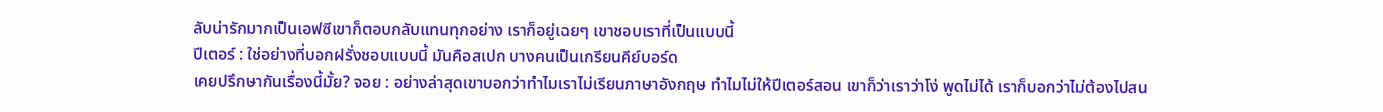ลับน่ารักมากเป็นเอฟซีเขาก็ตอบกลับแทนทุกอย่าง เราก็อยู่เฉยๆ เขาชอบเราที่เป็นแบบนี้
ปีเตอร์ : ใช่อย่างที่บอกฝรั่งชอบแบบนี้ มันคือสเปก บางคนเป็นเกรียนคีย์บอร์ด
เคยปรึกษากันเรื่องนี้มั้ย? จอย : อย่างล่าสุดเขาบอกว่าทำไมเราไม่เรียนภาษาอังกฤษ ทำไมไม่ให้ปีเตอร์สอน เขาก็ว่าเราว่าโง่ พูดไม่ได้ เราก็บอกว่าไม่ต้องไปสน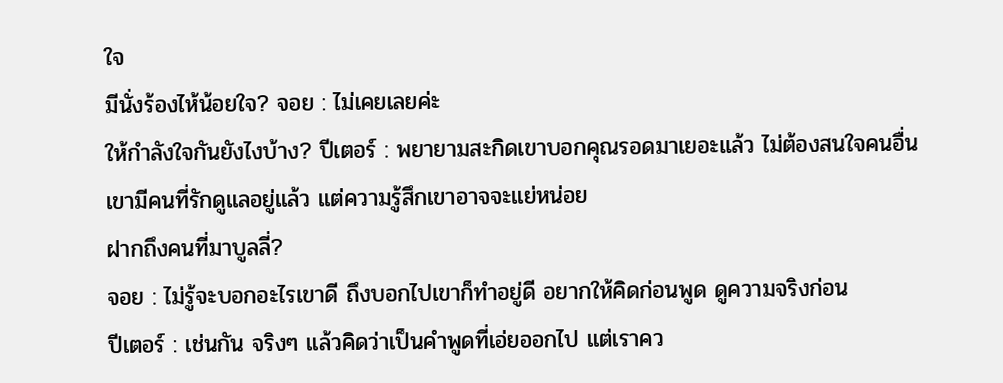ใจ
มีนั่งร้องไห้น้อยใจ? จอย : ไม่เคยเลยค่ะ
ให้กำลังใจกันยังไงบ้าง? ปีเตอร์ : พยายามสะกิดเขาบอกคุณรอดมาเยอะแล้ว ไม่ต้องสนใจคนอื่น เขามีคนที่รักดูแลอยู่แล้ว แต่ความรู้สึกเขาอาจจะแย่หน่อย
ฝากถึงคนที่มาบูลลี่?
จอย : ไม่รู้จะบอกอะไรเขาดี ถึงบอกไปเขาก็ทำอยู่ดี อยากให้คิดก่อนพูด ดูความจริงก่อน
ปีเตอร์ : เช่นกัน จริงๆ แล้วคิดว่าเป็นคำพูดที่เอ่ยออกไป แต่เราคว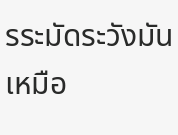รระมัดระวังมันเหมือ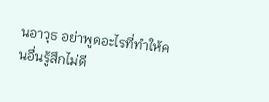นอาวุธ อย่าพูดอะไรที่ทำให้คนอื่นรู้สึกไม่ดี